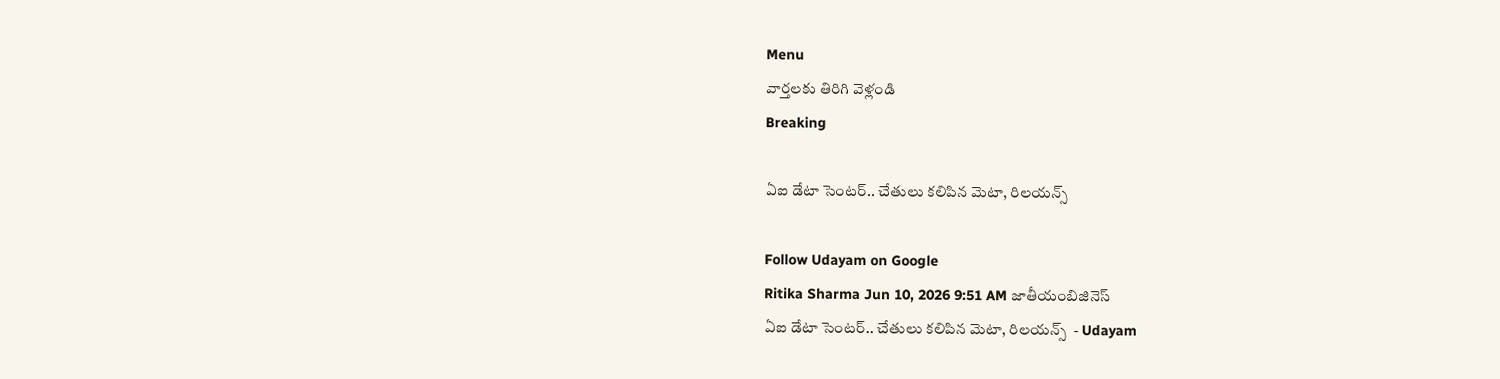Menu
వార్తలకు తిరిగి వెళ్లండి
Breaking

ఏఐ డేటా సెంటర్‌.. చేతులు కలిపిన మెటా, రిలయన్స్‌

Follow Udayam on Google
Ritika Sharma Jun 10, 2026 9:51 AM జాతీయంబిజినెస్
ఏఐ డేటా సెంటర్‌.. చేతులు కలిపిన మెటా, రిలయన్స్‌  - Udayam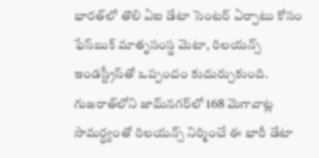భారత్‌లో తొలి ఏఐ డేటా సెంటర్ ఏర్పాటు కోసం ఫేస్‌బుక్ మాతృసంస్థ మెటా, రిలయన్స్ ఇండస్ట్రీస్‌తో ఒప్పందం కుదుర్చుకుంది. గుజరాత్‌లోని జామ్‌నగర్‌లో 168 మెగావాట్ల సామర్థ్యంతో రిలయన్స్ నిర్మించే ఈ భారీ డేటా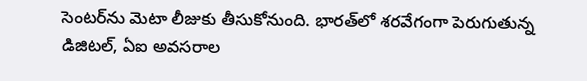సెంటర్‌ను మెటా లీజుకు తీసుకోనుంది. భారత్‌లో శరవేగంగా పెరుగుతున్న డిజిటల్, ఏఐ అవసరాల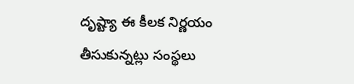దృష్ట్యా ఈ కీలక నిర్ణయం తీసుకున్నట్లు సంస్థలు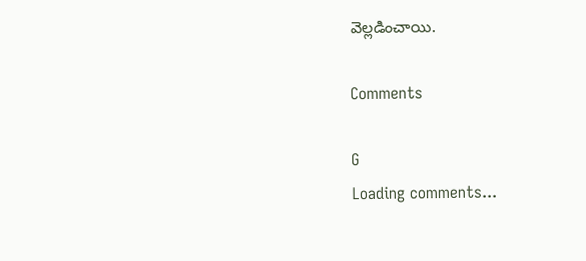వెల్లడించాయి.

Comments

G
Loading comments...